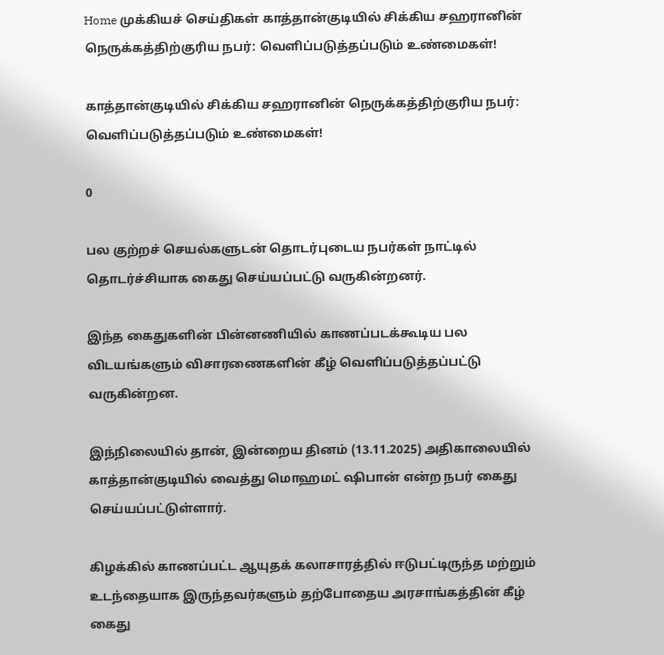Home முக்கியச் செய்திகள் காத்தான்குடியில் சிக்கிய சஹரானின் நெருக்கத்திற்குரிய நபர்: வெளிப்படுத்தப்படும் உண்மைகள்!

காத்தான்குடியில் சிக்கிய சஹரானின் நெருக்கத்திற்குரிய நபர்: வெளிப்படுத்தப்படும் உண்மைகள்!

0

பல குற்றச் செயல்களுடன் தொடர்புடைய நபர்கள் நாட்டில் தொடர்ச்சியாக கைது செய்யப்பட்டு வருகின்றனர்.

இந்த கைதுகளின் பின்னணியில் காணப்படக்கூடிய பல விடயங்களும் விசாரணைகளின் கீழ் வெளிப்படுத்தப்பட்டு வருகின்றன.

இந்நிலையில் தான், இன்றைய தினம் (13.11.2025) அதிகாலையில் காத்தான்குடியில் வைத்து மொஹமட் ஷிபான் என்ற நபர் கைது செய்யப்பட்டுள்ளார்.

கிழக்கில் காணப்பட்ட ஆயுதக் கலாசாரத்தில் ஈடுபட்டிருந்த மற்றும் உடந்தையாக இருந்தவர்களும் தற்போதைய அரசாங்கத்தின் கீழ் கைது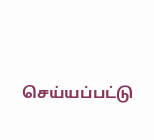செய்யப்பட்டு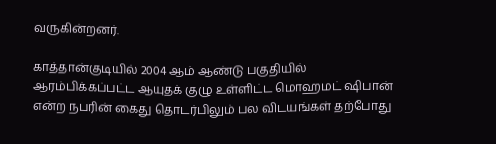வருகின்றனர்.

காத்தான்குடியில் 2004 ஆம் ஆண்டு பகுதியில் ஆரம்பிக்கப்பட்ட ஆயுதக் குழு உள்ளிட்ட மொஹமட் ஷிபான் என்ற நபரின் கைது தொடர்பிலும் பல விடயங்கள் தற்போது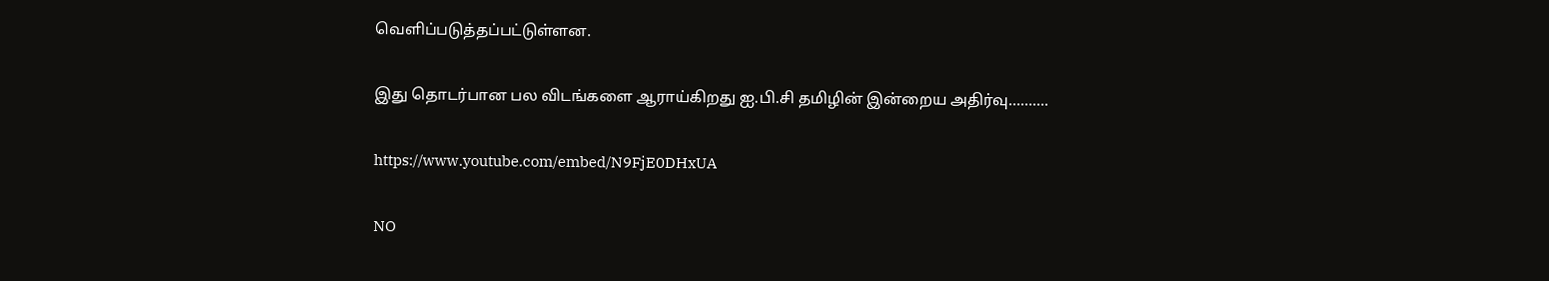வெளிப்படுத்தப்பட்டுள்ளன.

இது தொடர்பான பல விடங்களை ஆராய்கிறது ஐ.பி.சி தமிழின் இன்றைய அதிர்வு……….

https://www.youtube.com/embed/N9FjE0DHxUA

NO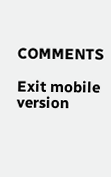COMMENTS

Exit mobile version